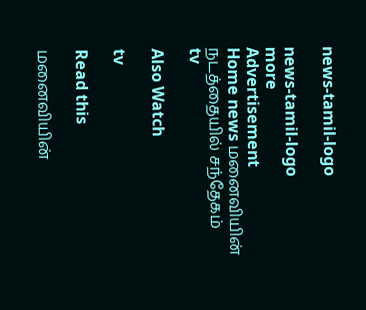news-tamil-logo

news-tamil-logo
more
Advertisement
Home news மனைவியின் நடத்தையில் சந்தேகம்
tv

Also Watch

tv

Read this

மனைவியின்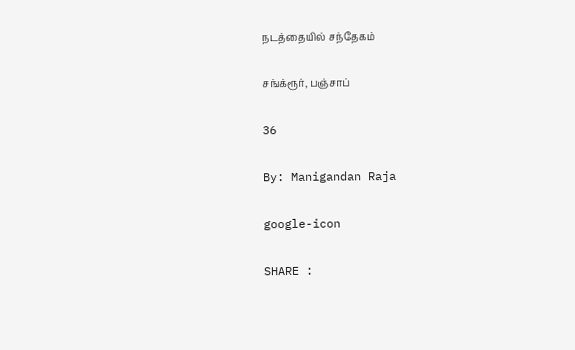நடத்தையில் சந்தேகம்

சங்க்ரூர், பஞ்சாப்

36

By: Manigandan Raja

google-icon

SHARE :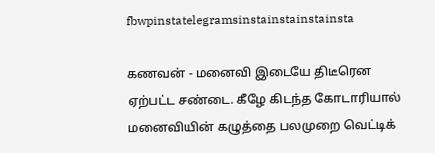fbwpinstatelegramsinstainstainstainsta

கணவன் - மனைவி இடையே திடீரென ஏற்பட்ட சண்டை. கீழே கிடந்த கோடாரியால் மனைவியின் கழுத்தை பலமுறை வெட்டிக்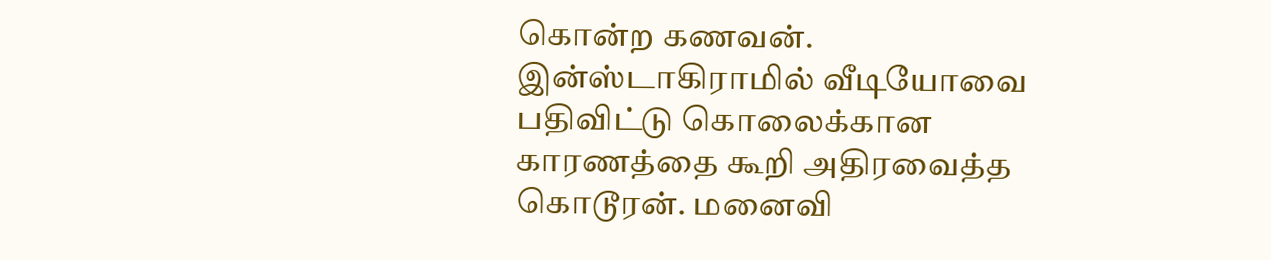கொன்ற கணவன். இன்ஸ்டாகிராமில் வீடியோவை பதிவிட்டு கொலைக்கான காரணத்தை கூறி அதிரவைத்த கொடூரன். மனைவி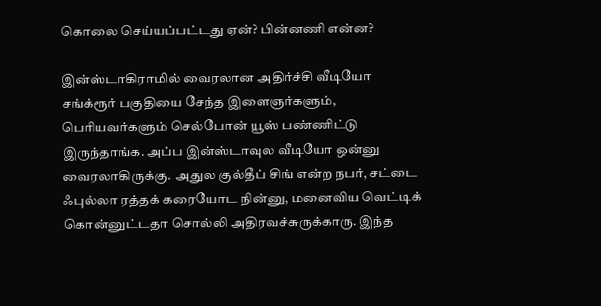கொலை செய்யப்பட்டது ஏன்? பின்னணி என்ன?

இன்ஸ்டாகிராமில் வைரலான அதிர்ச்சி வீடியோ
சங்க்ரூர் பகுதியை சேந்த இளைஞர்களும், பெரியவர்களும் செல்போன் யூஸ் பண்ணிட்டு இருந்தாங்க. அப்ப இன்ஸ்டாவுல வீடியோ ஒன்னு வைரலாகிருக்கு. அதுல குல்தீப் சிங் என்ற நபர், சட்டை ஃபுல்லா ரத்தக் கரையோட நின்னு, மனைவிய வெட்டிக் கொன்னுட்டதா சொல்லி அதிரவச்சுருக்காரு. இந்த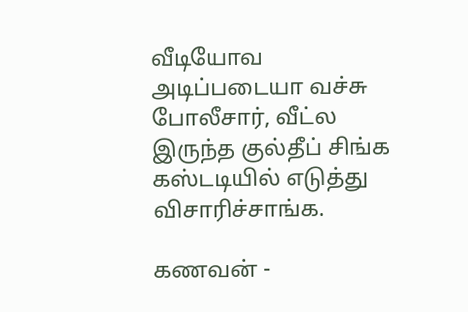வீடியோவ அடிப்படையா வச்சு போலீசார், வீட்ல இருந்த குல்தீப் சிங்க கஸ்டடியில் எடுத்து விசாரிச்சாங்க.

கணவன் -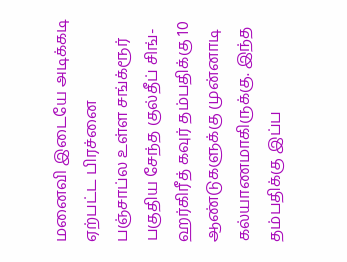மனைவி இடையே அடிக்கடி ஏற்பட்ட பிரச்னை
பஞ்சாப்ல உள்ள சங்க்ரூர் பகுதிய சேந்த குல்தீப் சிங்- ஹர்கிரீத் கவுர் தம்பதிக்கு 10 ஆண்டுகளுக்கு முன்னாடி கல்யாணமாகிருக்கு. இந்த தம்பதிக்கு இப்ப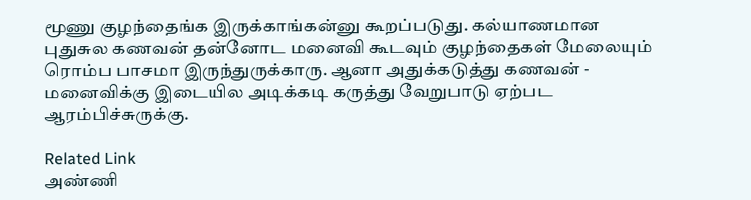மூணு குழந்தைங்க இருக்காங்கன்னு கூறப்படுது. கல்யாணமான புதுசுல கணவன் தன்னோட மனைவி கூடவும் குழந்தைகள் மேலையும் ரொம்ப பாசமா இருந்துருக்காரு. ஆனா அதுக்கடுத்து கணவன் - மனைவிக்கு இடையில அடிக்கடி கருத்து வேறுபாடு ஏற்பட ஆரம்பிச்சுருக்கு.

Related Link
அண்ணி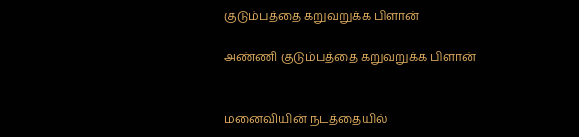குடும்பத்தை கறுவறுக்க பிளான்

அண்ணி குடும்பத்தை கறுவறுக்க பிளான்


மனைவியின் நடத்தையில்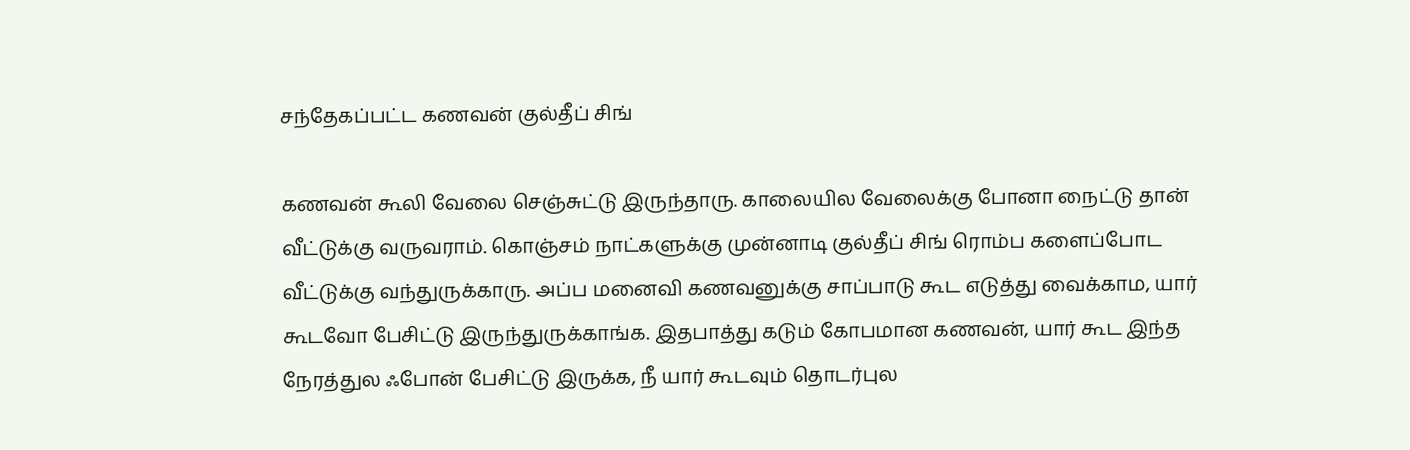சந்தேகப்பட்ட கணவன் குல்தீப் சிங்

கணவன் கூலி வேலை செஞ்சுட்டு இருந்தாரு. காலையில வேலைக்கு போனா நைட்டு தான் வீட்டுக்கு வருவராம். கொஞ்சம் நாட்களுக்கு முன்னாடி குல்தீப் சிங் ரொம்ப களைப்போட வீட்டுக்கு வந்துருக்காரு. அப்ப மனைவி கணவனுக்கு சாப்பாடு கூட எடுத்து வைக்காம, யார் கூடவோ பேசிட்டு இருந்துருக்காங்க. இதபாத்து கடும் கோபமான கணவன், யார் கூட இந்த நேரத்துல ஃபோன் பேசிட்டு இருக்க, நீ யார் கூடவும் தொடர்புல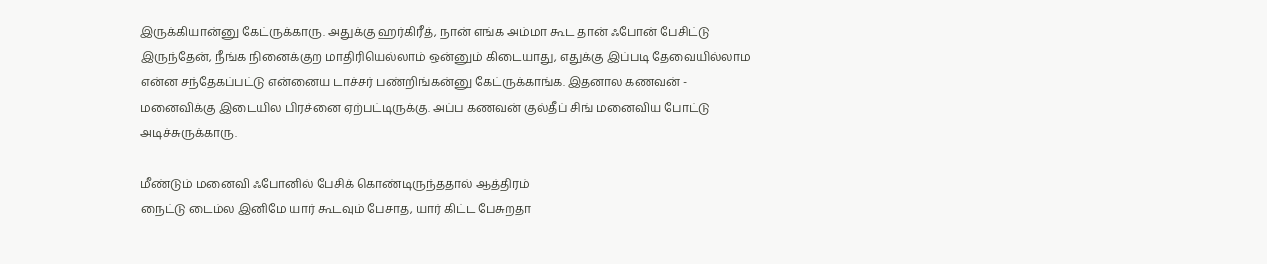இருக்கியான்னு கேட்ருக்காரு. அதுக்கு ஹர்கிரீத், நான் எங்க அம்மா கூட தான் ஃபோன் பேசிட்டு இருந்தேன், நீங்க நினைக்குற மாதிரியெல்லாம் ஒன்னும் கிடையாது, எதுக்கு இப்படி தேவையில்லாம என்ன சந்தேகப்பட்டு என்னைய டாச்சர் பண்றிங்கன்னு கேட்ருக்காங்க. இதனால கணவன் - மனைவிக்கு இடையில பிரச்னை ஏற்பட்டிருக்கு. அப்ப கணவன் குல்தீப் சிங் மனைவிய போட்டு அடிச்சுருக்காரு.

மீண்டும் மனைவி ஃபோனில் பேசிக் கொண்டிருந்ததால் ஆத்திரம்
நைட்டு டைம்ல இனிமே யார் கூடவும் பேசாத, யார் கிட்ட பேசுறதா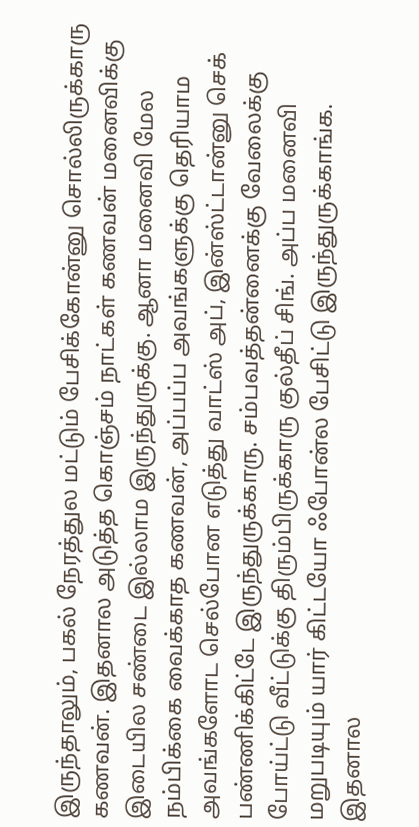இருந்தாலும், பகல் நேரத்துல மட்டும் பேசிக்கோன்னு சொல்லிருக்காரு கணவன். இதனால அடுத்த கொஞ்சம் நாட்கள் கணவன் மனைவிக்கு இடையில சண்டை இல்லாம இருந்துருக்கு. ஆனா மனைவி மேல நம்பிக்கை வைக்காத கணவன், அப்பப்ப அவங்களுக்கு தெரியாம அவங்களோட செல்போன எடுத்து வாட்ஸ் அப், இன்ஸ்ட்டான்னு செக் பண்ணிக்கிட்டே இருந்துருக்காரு. சம்பவத்தன்னைக்கு வேலைக்கு போய்ட்டு வீட்டுக்கு திரும்பிருக்காரு குல்தீப் சிங். அப்ப மனைவி மறுபடியும் யார் கிட்டயோ ஃபோன்ல பேசிட்டு இருந்துருக்காங்க. இதனால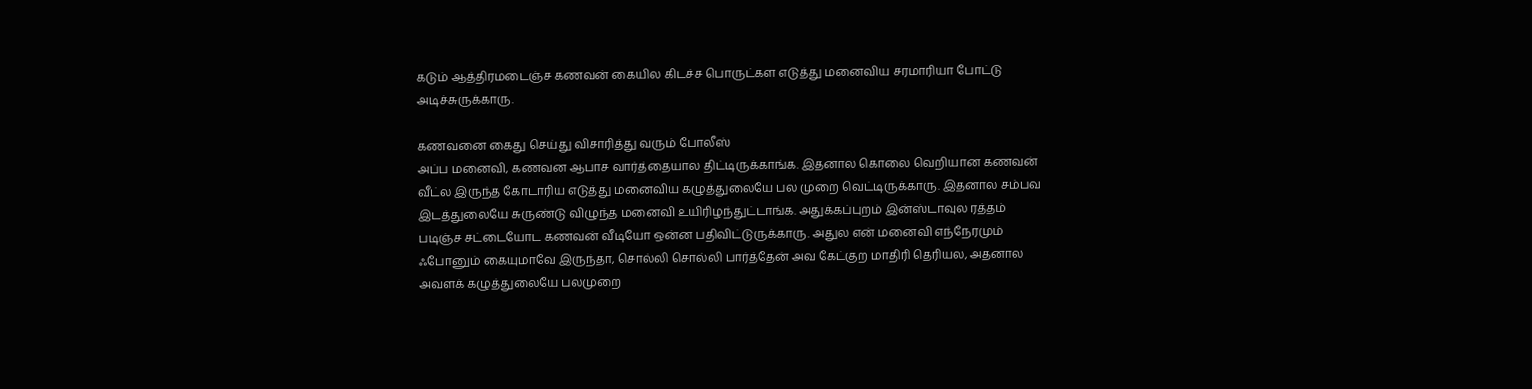கடும் ஆத்திரமடைஞ்ச கணவன் கையில கிடச்ச பொருட்கள எடுத்து மனைவிய சரமாரியா போட்டு அடிச்சுருக்காரு.

கணவனை கைது செய்து விசாரித்து வரும் போலீஸ்
அப்ப மனைவி, கணவன ஆபாச வார்த்தையால திட்டிருக்காங்க. இதனால கொலை வெறியான கணவன் வீட்ல இருந்த கோடாரிய எடுத்து மனைவிய கழுத்துலையே பல முறை வெட்டிருக்காரு. இதனால சம்பவ இடத்துலையே சுருண்டு விழுந்த மனைவி உயிரிழந்துட்டாங்க. அதுக்கப்புறம் இன்ஸ்டாவுல ரத்தம் படிஞ்ச சட்டையோட கணவன் வீடியோ ஒன்ன பதிவிட்டுருக்காரு. அதுல என் மனைவி எந்நேரமும் ஃபோனும் கையுமாவே இருந்தா, சொல்லி சொல்லி பார்த்தேன் அவ கேட்குற மாதிரி தெரியல, அதனால அவளக் கழுத்துலையே பலமுறை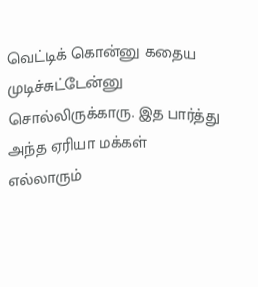வெட்டிக் கொன்னு கதைய முடிச்சுட்டேன்னு சொல்லிருக்காரு. இத பார்த்து அந்த ஏரியா மக்கள் எல்லாரும்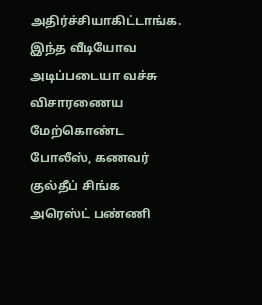அதிர்ச்சியாகிட்டாங்க. இந்த வீடியோவ அடிப்படையா வச்சு விசாரணைய மேற்கொண்ட போலீஸ், கணவர் குல்தீப் சிங்க அரெஸ்ட் பண்ணி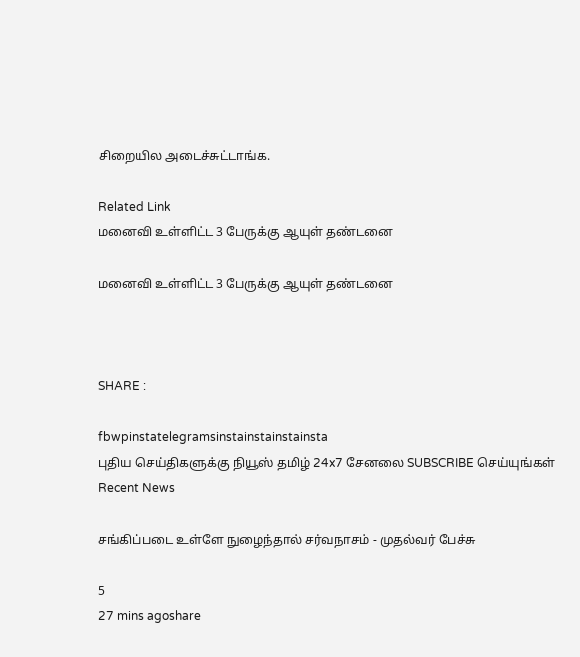சிறையில அடைச்சுட்டாங்க.

Related Link
மனைவி உள்ளிட்ட 3 பேருக்கு ஆயுள் தண்டனை

மனைவி உள்ளிட்ட 3 பேருக்கு ஆயுள் தண்டனை



SHARE :

fbwpinstatelegramsinstainstainstainsta
புதிய செய்திகளுக்கு நியூஸ் தமிழ் 24x7 சேனலை SUBSCRIBE செய்யுங்கள்
Recent News

சங்கிப்படை உள்ளே நுழைந்தால் சர்வநாசம் - முதல்வர் பேச்சு

5
27 mins agoshare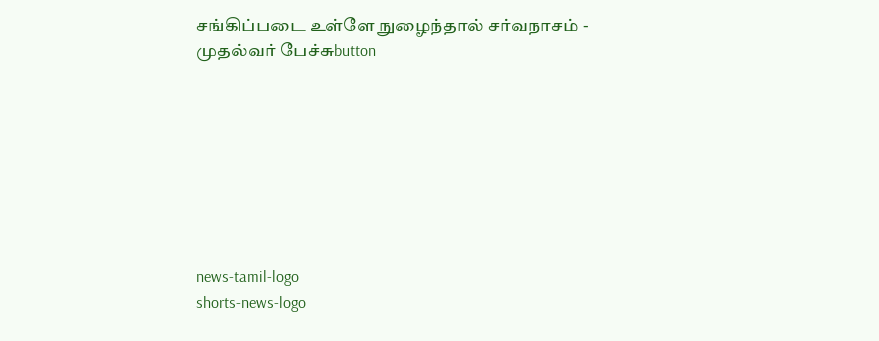சங்கிப்படை உள்ளே நுழைந்தால் சர்வநாசம் - முதல்வர் பேச்சுbutton








news-tamil-logo
shorts-news-logo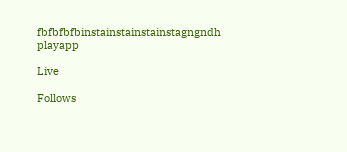fbfbfbfbinstainstainstainstagngndh
playapp

Live

Follows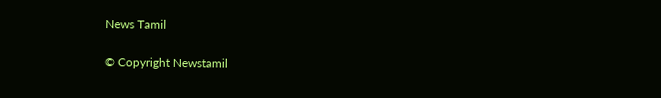News Tamil

© Copyright Newstamil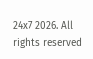24x7 2026. All rights reserved